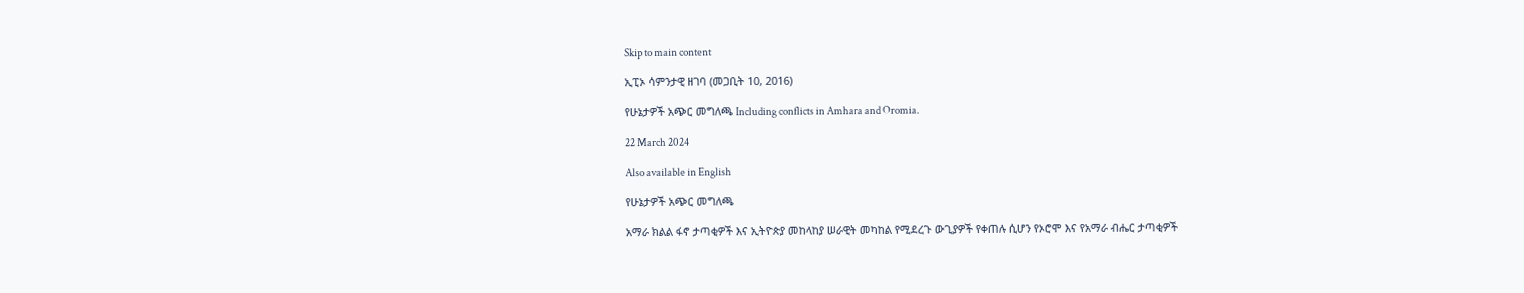Skip to main content

ኢፒኦ ሳምንታዊ ዘገባ (መጋቢት 10, 2016)

የሁኔታዎች አጭር መግለጫ Including conflicts in Amhara and Oromia.

22 March 2024

Also available in English

የሁኔታዎች አጭር መግለጫ

አማራ ክልል ፋኖ ታጣቂዎች እና ኢትዮጵያ መከላከያ ሠራዊት መካከል የሚደረጉ ውጊያዎች የቀጠሉ ሲሆን የኦሮሞ እና የአማራ ብሔር ታጣቂዎች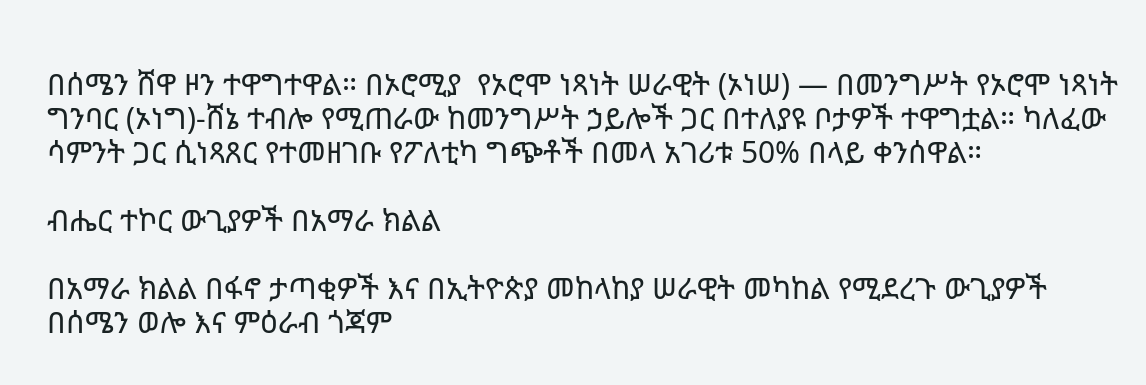በሰሜን ሸዋ ዞን ተዋግተዋል። በኦሮሚያ  የኦሮሞ ነጻነት ሠራዊት (ኦነሠ) — በመንግሥት የኦሮሞ ነጻነት ግንባር (ኦነግ)-ሸኔ ተብሎ የሚጠራው ከመንግሥት ኃይሎች ጋር በተለያዩ ቦታዎች ተዋግቷል። ካለፈው ሳምንት ጋር ሲነጻጸር የተመዘገቡ የፖለቲካ ግጭቶች በመላ አገሪቱ 50% በላይ ቀንሰዋል።

ብሔር ተኮር ውጊያዎች በአማራ ክልል

በአማራ ክልል በፋኖ ታጣቂዎች እና በኢትዮጵያ መከላከያ ሠራዊት መካከል የሚደረጉ ውጊያዎች በሰሜን ወሎ እና ምዕራብ ጎጃም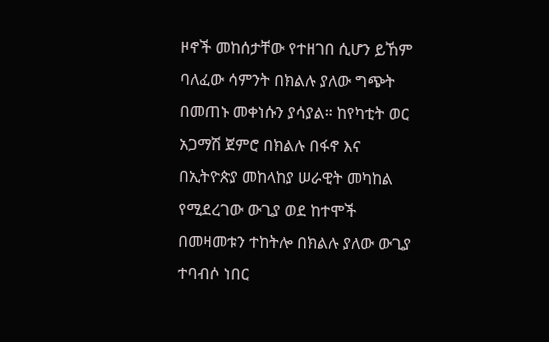ዞኖች መከሰታቸው የተዘገበ ሲሆን ይኸም ባለፈው ሳምንት በክልሉ ያለው ግጭት በመጠኑ መቀነሱን ያሳያል። ከየካቲት ወር አጋማሽ ጀምሮ በክልሉ በፋኖ እና በኢትዮጵያ መከላከያ ሠራዊት መካከል የሚደረገው ውጊያ ወደ ከተሞች በመዛመቱን ተከትሎ በክልሉ ያለው ውጊያ ተባብሶ ነበር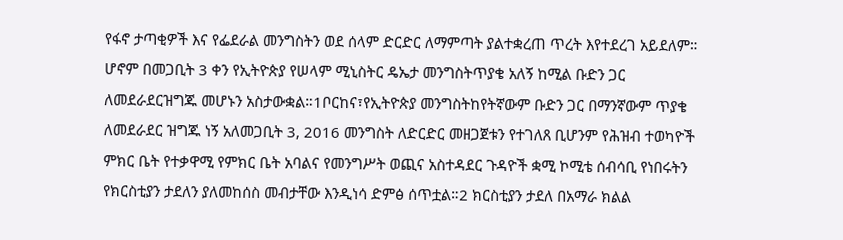የፋኖ ታጣቂዎች እና የፌደራል መንግስትን ወደ ሰላም ድርድር ለማምጣት ያልተቋረጠ ጥረት እየተደረገ አይደለም። ሆኖም በመጋቢት 3 ቀን የኢትዮጵያ የሠላም ሚኒስትር ዴኤታ መንግስትጥያቄ አለኝ ከሚል ቡድን ጋር ለመደራደርዝግጁ መሆኑን አስታውቋል።1ቦርከና፣የኢትዮጵያ መንግስትከየትኛውም ቡድን ጋር በማንኛውም ጥያቄ ለመደራደር ዝግጁ ነኝ አለመጋቢት 3, 2016 መንግስት ለድርድር መዘጋጀቱን የተገለጸ ቢሆንም የሕዝብ ተወካዮች ምክር ቤት የተቃዋሚ የምክር ቤት አባልና የመንግሥት ወጪና አስተዳደር ጉዳዮች ቋሚ ኮሚቴ ሰብሳቢ የነበሩትን የክርስቲያን ታደለን ያለመከሰስ መብታቸው እንዲነሳ ድምፅ ሰጥቷል።2 ክርስቲያን ታደለ በአማራ ክልል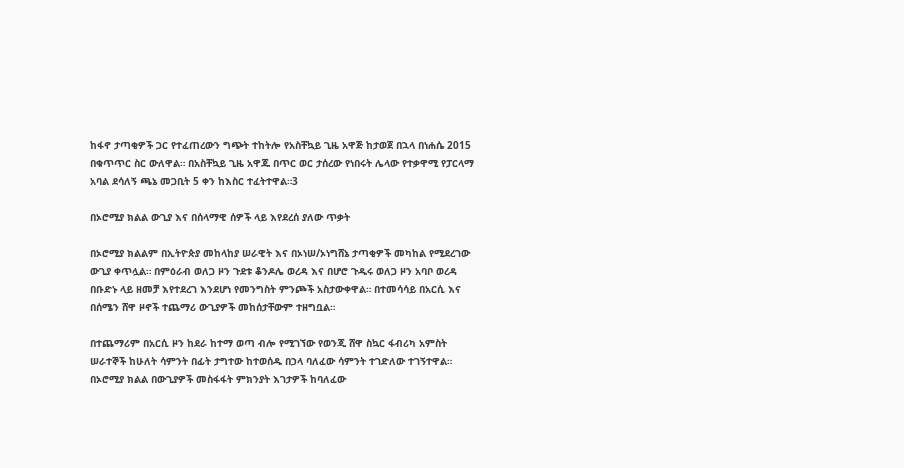ከፋኖ ታጣቂዎች ጋር የተፈጠረውን ግጭት ተከትሎ የአስቸኳይ ጊዜ አዋጅ ከታወጀ በኋላ በነሐሴ 2015 በቁጥጥር ስር ውለዋል። በአስቸኳይ ጊዜ አዋጁ በጥር ወር ታሰረው የነበሩት ሌላው የተቃዋሚ የፓርላማ አባል ደሳለኝ ጫኔ መጋቢት 5 ቀን ከእስር ተፈትተዋል።3

በኦሮሚያ ክልል ውጊያ እና በሰላማዊ ሰዎች ላይ እየደረሰ ያለው ጥቃት

በኦሮሚያ ክልልም በኢትዮጵያ መከላከያ ሠራዊት እና በኦነሠ/ኦነግሸኔ ታጣቂዎች መካከል የሚደረገው ውጊያ ቀጥሏል። በምዕራብ ወለጋ ዞን ጉደቱ ቆንዶሌ ወረዳ እና በሆሮ ጉዱሩ ወለጋ ዞን አባቦ ወረዳ በቡድኑ ላይ ዘመቻ እየተደረገ እንደሆነ የመንግስት ምንጮች አስታውቀዋል። በተመሳሳይ በአርሲ እና በሰሜን ሸዋ ዞኖች ተጨማሪ ውጊያዎች መከሰታቸውም ተዘግቧል።

በተጨማሪም በአርሲ ዞን ከደራ ከተማ ወጣ ብሎ የሚገኘው የወንጂ ሸዋ ስኳር ፋብሪካ አምስት ሠራተኞች ከሁለት ሳምንት በፊት ታግተው ከተወሰዱ በኃላ ባለፈው ሳምንት ተገድለው ተገኝተዋል። በኦሮሚያ ክልል በውጊያዎች መስፋፋት ምክንያት እገታዎች ከባለፈው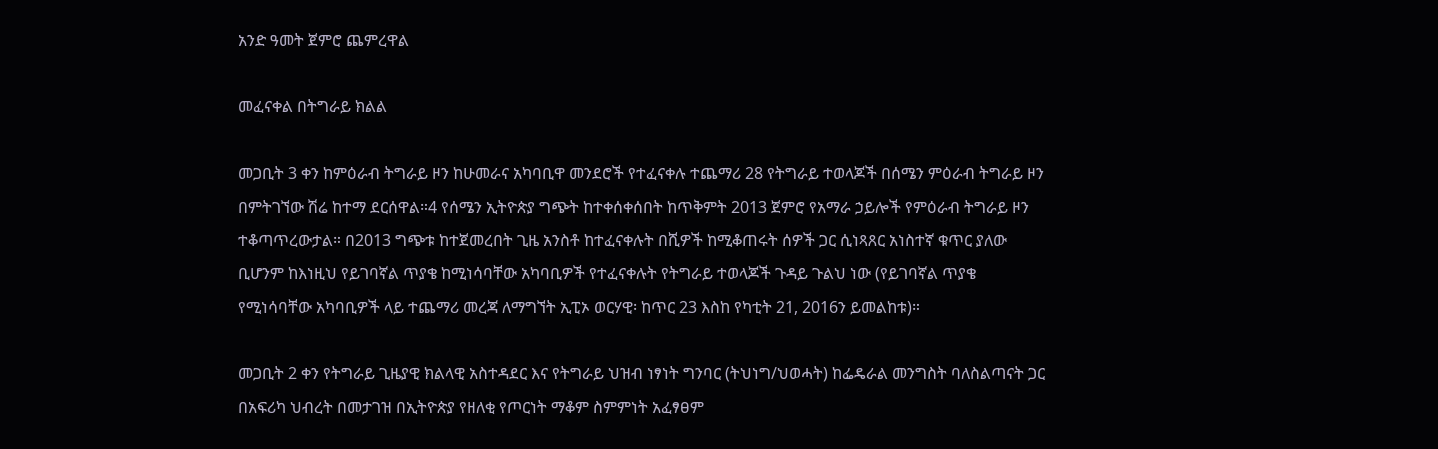አንድ ዓመት ጀምሮ ጨምረዋል

መፈናቀል በትግራይ ክልል

መጋቢት 3 ቀን ከምዕራብ ትግራይ ዞን ከሁመራና አካባቢዋ መንደሮች የተፈናቀሉ ተጨማሪ 28 የትግራይ ተወላጆች በሰሜን ምዕራብ ትግራይ ዞን በምትገኘው ሽሬ ከተማ ደርሰዋል።4 የሰሜን ኢትዮጵያ ግጭት ከተቀሰቀሰበት ከጥቅምት 2013 ጀምሮ የአማራ ኃይሎች የምዕራብ ትግራይ ዞን ተቆጣጥረውታል። በ2013 ግጭቱ ከተጀመረበት ጊዜ አንስቶ ከተፈናቀሉት በሺዎች ከሚቆጠሩት ሰዎች ጋር ሲነጻጸር አነስተኛ ቁጥር ያለው ቢሆንም ከእነዚህ የይገባኛል ጥያቄ ከሚነሳባቸው አካባቢዎች የተፈናቀሉት የትግራይ ተወላጆች ጉዳይ ጉልህ ነው (የይገባኛል ጥያቄ የሚነሳባቸው አካባቢዎች ላይ ተጨማሪ መረጃ ለማግኘት ኢፒኦ ወርሃዊ፡ ከጥር 23 እስከ የካቲት 21, 2016ን ይመልከቱ)።

መጋቢት 2 ቀን የትግራይ ጊዜያዊ ክልላዊ አስተዳደር እና የትግራይ ህዝብ ነፃነት ግንባር (ትህነግ/ህወሓት) ከፌዴራል መንግስት ባለስልጣናት ጋር በአፍሪካ ህብረት በመታገዝ በኢትዮጵያ የዘለቂ የጦርነት ማቆም ስምምነት አፈፃፀም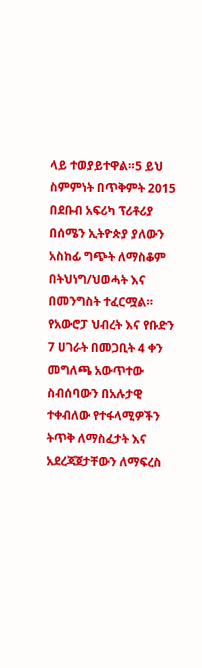ላይ ተወያይተዋል።5 ይህ ስምምነት በጥቅምት 2015 በደቡብ አፍሪካ ፕሪቶሪያ በሰሜን ኢትዮጵያ ያለውን አስከፊ ግጭት ለማስቆም በትህነግ/ህወሓት እና በመንግስት ተፈርሟል። የአውሮፓ ህብረት እና የቡድን 7 ሀገራት በመጋቢት 4 ቀን መግለጫ አውጥተው ስብሰባውን በአሉታዊ ተቀብለው የተፋላሚዎችን ትጥቅ ለማስፈታት እና አደረጃጀታቸውን ለማፍረስ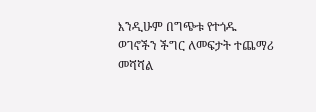እንዲሁም በግጭቱ የተጎዱ ወገኖችን ችግር ለመፍታት ተጨማሪ መሻሻል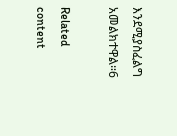እንደሚያስፈልግ አመልክተዋል።6

Related content